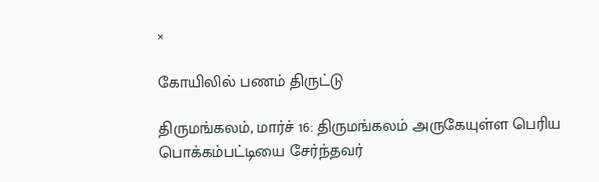×

கோயிலில் பணம் திருட்டு

திருமங்கலம், மார்ச் 16: திருமங்கலம் அருகேயுள்ள பெரிய பொக்கம்பட்டியை சேர்ந்தவர்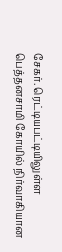சேகர். ரெட்டியபட்டியிலுள்ள பெத்தனசாமி கோயில் நிர்வாகியான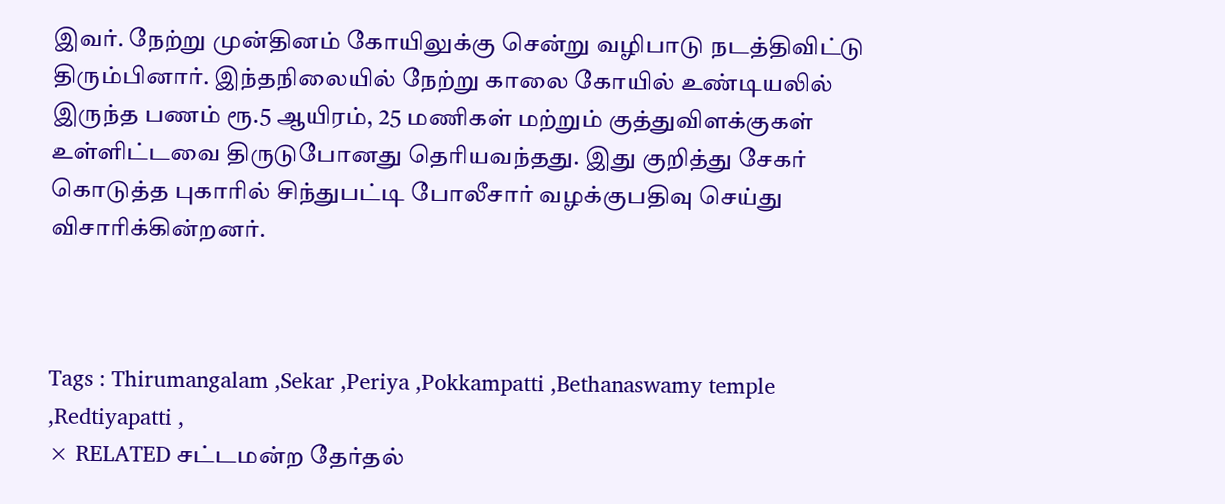இவர். நேற்று முன்தினம் கோயிலுக்கு சென்று வழிபாடு நடத்திவிட்டு திரும்பினார். இந்தநிலையில் நேற்று காலை கோயில் உண்டியலில் இருந்த பணம் ரூ.5 ஆயிரம், 25 மணிகள் மற்றும் குத்துவிளக்குகள் உள்ளிட்டவை திருடுபோனது தெரியவந்தது. இது குறித்து சேகர் கொடுத்த புகாரில் சிந்துபட்டி போலீசார் வழக்குபதிவு செய்து விசாரிக்கின்றனர்.



Tags : Thirumangalam ,Sekar ,Periya ,Pokkampatti ,Bethanaswamy temple ,Redtiyapatti ,
× RELATED சட்டமன்ற தேர்தல்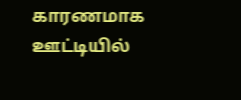காரணமாக ஊட்டியில்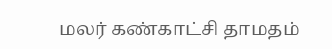மலர் கண்காட்சி தாமதம்